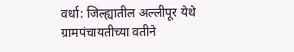वर्धा: जिल्ह्यातील अल्लीपूर येथे ग्रामपंचायतीच्या वतीने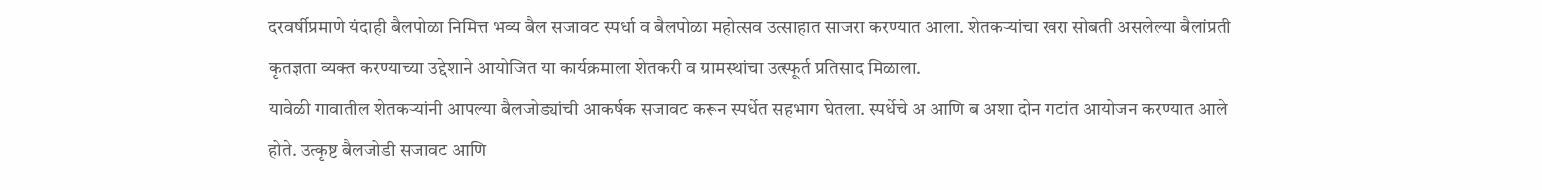दरवर्षीप्रमाणे यंदाही बैलपोळा निमित्त भव्य बैल सजावट स्पर्धा व बैलपोळा महोत्सव उत्साहात साजरा करण्यात आला. शेतकऱ्यांचा खरा सोबती असलेल्या बैलांप्रती कृतज्ञता व्यक्त करण्याच्या उद्देशाने आयोजित या कार्यक्रमाला शेतकरी व ग्रामस्थांचा उत्स्फूर्त प्रतिसाद मिळाला.
यावेळी गावातील शेतकऱ्यांनी आपल्या बैलजोड्यांची आकर्षक सजावट करून स्पर्धेत सहभाग घेतला. स्पर्धेचे अ आणि ब अशा दोन गटांत आयोजन करण्यात आले होते. उत्कृष्ट बैलजोडी सजावट आणि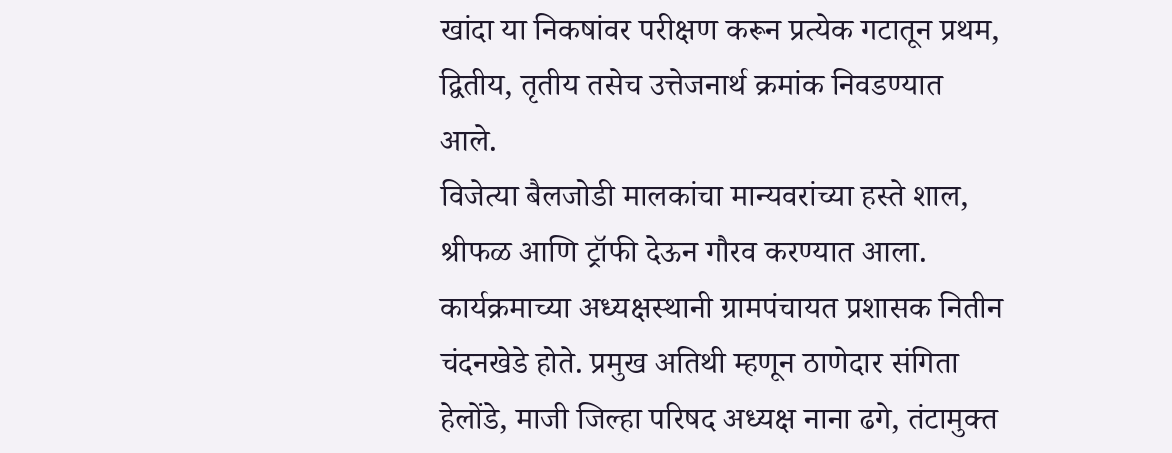खांदा या निकषांवर परीक्षण करून प्रत्येक गटातून प्रथम, द्वितीय, तृतीय तसेच उत्तेजनार्थ क्रमांक निवडण्यात आले.
विजेत्या बैलजोडी मालकांचा मान्यवरांच्या हस्ते शाल, श्रीफळ आणि ट्रॉफी देऊन गौरव करण्यात आला.
कार्यक्रमाच्या अध्यक्षस्थानी ग्रामपंचायत प्रशासक नितीन चंदनखेडे होते. प्रमुख अतिथी म्हणून ठाणेदार संगिता हेलोंडे, माजी जिल्हा परिषद अध्यक्ष नाना ढगे, तंटामुक्त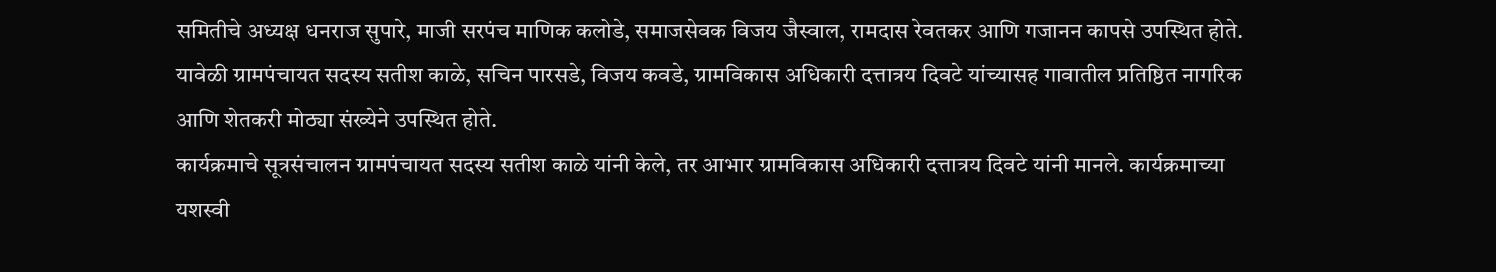समितीचे अध्यक्ष धनराज सुपारे, माजी सरपंच माणिक कलोडे, समाजसेवक विजय जैस्वाल, रामदास रेवतकर आणि गजानन कापसे उपस्थित होते.
यावेळी ग्रामपंचायत सदस्य सतीश काळे, सचिन पारसडे, विजय कवडे, ग्रामविकास अधिकारी दत्तात्रय दिवटे यांच्यासह गावातील प्रतिष्ठित नागरिक आणि शेतकरी मोठ्या संख्येने उपस्थित होते.
कार्यक्रमाचे सूत्रसंचालन ग्रामपंचायत सदस्य सतीश काळे यांनी केले, तर आभार ग्रामविकास अधिकारी दत्तात्रय दिवटे यांनी मानले. कार्यक्रमाच्या यशस्वी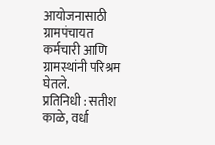आयोजनासाठी ग्रामपंचायत कर्मचारी आणि ग्रामस्थांनी परिश्रम घेतले.
प्रतिनिधी : सतीश काळे, वर्धा